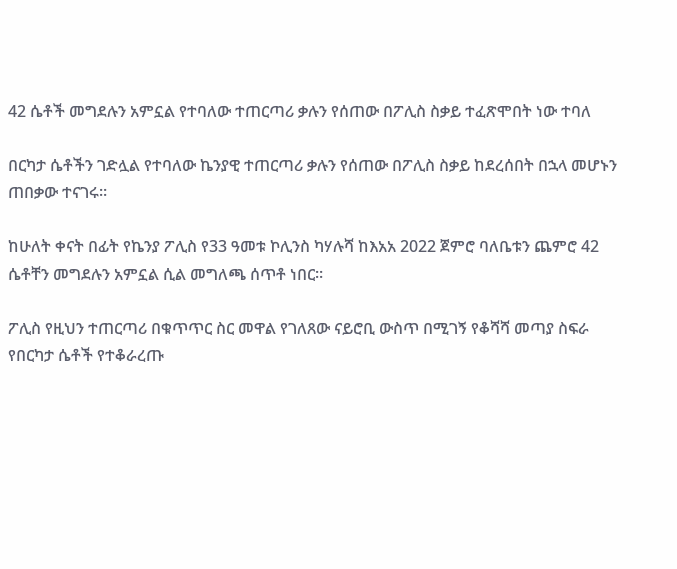42 ሴቶች መግደሉን አምኗል የተባለው ተጠርጣሪ ቃሉን የሰጠው በፖሊስ ስቃይ ተፈጽሞበት ነው ተባለ

በርካታ ሴቶችን ገድሏል የተባለው ኬንያዊ ተጠርጣሪ ቃሉን የሰጠው በፖሊስ ስቃይ ከደረሰበት በኋላ መሆኑን ጠበቃው ተናገሩ።

ከሁለት ቀናት በፊት የኬንያ ፖሊስ የ33 ዓመቱ ኮሊንስ ካሃሉሻ ከእአአ 2022 ጀምሮ ባለቤቱን ጨምሮ 42 ሴቶቸን መግደሉን አምኗል ሲል መግለጫ ሰጥቶ ነበር።

ፖሊስ የዚህን ተጠርጣሪ በቁጥጥር ስር መዋል የገለጸው ናይሮቢ ውስጥ በሚገኝ የቆሻሻ መጣያ ስፍራ የበርካታ ሴቶች የተቆራረጡ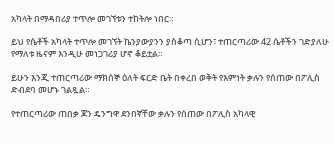አካላት በማዳበሪያ ተጥሎ መገኘቱን ተከትሎ ነበር።

ይህ የሴቶች አካላት ተጥሎ መገኘት ኬንያውያንን ያስቆጣ ሲሆን፣ ተጠርጣሪው 42 ሴቶችን ገድያለሁ የማለቱ ዜናም እንዲሁ መነጋገሪያ ሆኖ ቆይቷል።

ይሁን እንጂ ተጠርጣሪው ማክሰኞ ዕለት ፍርድ ቤት በቀረበ ወቅት የእምነት ቃሉን የሰጠው በፖሊስ ድብደባ መሆኑ ገልጿል።

የተጠርጣሪው ጠበቃ ጆን ዴንግዋ ደንበኛቸው ቃሉን የሰጠው በፖሊስ አካላዊ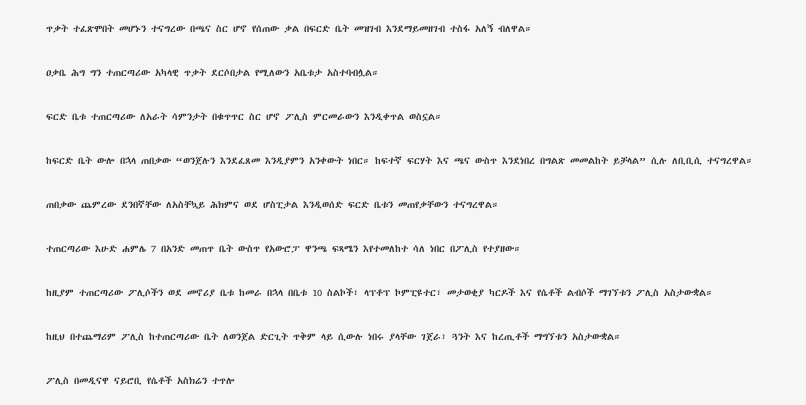ጥቃት ተፈጽሞበት መሆኑን ተናግረው በጫና ስር ሆኖ የሰጠው ቃል በፍርድ ቤት መዝገብ እንደማይመዘገብ ተስፋ አለኝ ብለዋል።

ዐቃቤ ሕግ ግን ተጠርጣሪው አካላዊ ጥቃት ደርሶበታል የሚለውን አቤቱታ አስተባብሏል።

ፍርድ ቤቱ ተጠርጣሪው ለአራት ሳምንታት በቁጥጥር ስር ሆኖ ፖሊስ ምርመራውን እንዲቀጥል ወስኗል።

ከፍርድ ቤት ውሎ በኋላ ጠበቃው “ወንጀሉን እንደፈጸመ እንዲያምን አንቀውት ነበር። ከፍተኛ ፍርሃት እና ጫና ውስጥ እንደነበረ በግልጽ መመልከት ይቻላል” ሲሉ ለቢቢሲ ተናግረዋል።

ጠበቃው ጨምረው ደንበኛቸው ለአስቸኳይ ሕክምና ወደ ሆስፒታል እንዲወሰድ ፍርድ ቤቱን መጠየቃቸውን ተናግረዋል።

ተጠርጣሪው እሁድ ሐምሌ 7 በአንድ መጠጥ ቤት ውስጥ የአውሮፓ ዋንጫ ፍጻሜን እየተመለከተ ሳለ ነበር በፖሊስ የተያዘው።

ከዚያም ተጠርጣሪው ፖሊሶችን ወደ መኖሪያ ቤቱ ከመራ በኋላ በቤቱ 10 ስልኮች፣ ላፕቶፕ ኮምፒዩተር፣ መታወቂያ ካርዶች እና የሴቶች ልብሶች ማገኘቱን ፖሊስ አስታውቋል።

ከዚህ በተጨማሪም ፖሊስ ከተጠርጣሪው ቤት ለወንጀል ድርጊት ጥቅም ላይ ሲውሉ ነበሩ ያላቸው ገጀራ፣ ጓንት እና ከረጢቶች ማግኘቱን አስታውቋል።

ፖሊስ በመዲናዋ ናይሮቢ የሴቶች አስክሬን ተጥሎ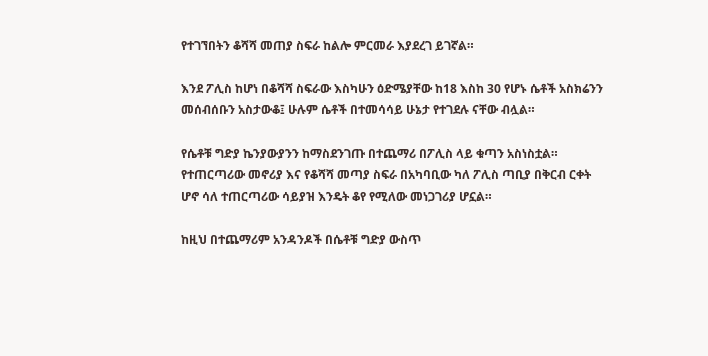የተገኘበትን ቆሻሻ መጠያ ስፍራ ከልሎ ምርመራ እያደረገ ይገኛል።

እንደ ፖሊስ ከሆነ በቆሻሻ ስፍራው እስካሁን ዕድሜያቸው ከ18 እስከ 30 የሆኑ ሴቶች አስክሬንን መሰብሰቡን አስታውቆ፤ ሁሉም ሴቶች በተመሳሳይ ሁኔታ የተገደሉ ናቸው ብሏል።

የሴቶቹ ግድያ ኬንያውያንን ከማስደንገጡ በተጨማሪ በፖሊስ ላይ ቁጣን አስነስቷል። የተጠርጣሪው መኖሪያ እና የቆሻሻ መጣያ ስፍራ በአካባቢው ካለ ፖሊስ ጣቢያ በቅርብ ርቀት ሆኖ ሳለ ተጠርጣሪው ሳይያዝ እንዴት ቆየ የሚለው መነጋገሪያ ሆኗል።

ከዚህ በተጨማሪም አንዳንዶች በሴቶቹ ግድያ ውስጥ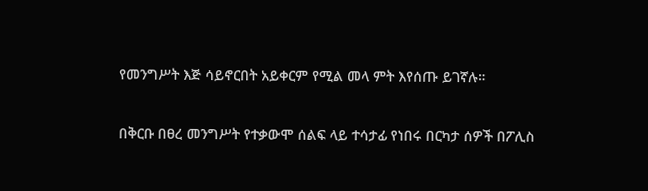የመንግሥት እጅ ሳይኖርበት አይቀርም የሚል መላ ምት እየሰጡ ይገኛሉ።

በቅርቡ በፀረ መንግሥት የተቃውሞ ሰልፍ ላይ ተሳታፊ የነበሩ በርካታ ሰዎች በፖሊስ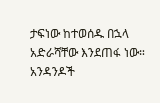ታፍነው ከተወሰዱ በኋላ አድራሻቸው እንደጠፋ ነው። አንዳንዶች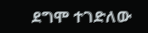ደግሞ ተገድለው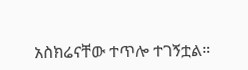አስክሬናቸው ተጥሎ ተገኝቷል።